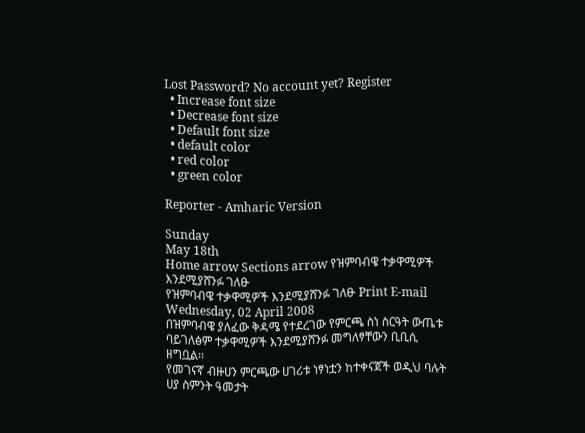Lost Password? No account yet? Register
  • Increase font size
  • Decrease font size
  • Default font size
  • default color
  • red color
  • green color

Reporter - Amharic Version

Sunday
May 18th
Home arrow Sections arrow የዝምባብዌ ተቃዋሚዎች እንደሚያሸንፉ ገለፁ
የዝምባብዌ ተቃዋሚዎች እንደሚያሸንፉ ገለፁ Print E-mail
Wednesday, 02 April 2008
በዝምባብዌ ያለፈው ቅዳሜ የተደረገው የምርጫ ስነ ስርዓት ውጤቱ ባይገለፅም ተቃዋሚዎች እንደሚያሸንፉ መግለፃቸውን ቢቢሲ ዘግቧል፡፡
የመገናኛ ብዙሀን ምርጫው ሀገሪቱ ነፃነቷን ከተቀናጀች ወዲህ ባሉት ሀያ ስምንት ዓመታት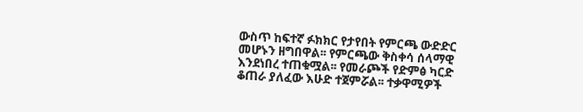ውስጥ ከፍተኛ ፉክክር የታየበት የምርጫ ውድድር መሆኑን ዘግበዋል፡፡ የምርጫው ቅስቀሳ ሰላማዊ እንደነበረ ተጠቁሟል፡፡ የመራጮች የድምፅ ካርድ ቆጠራ ያለፈው እሁድ ተጀምሯል፡፡ ተቃዋሚዎች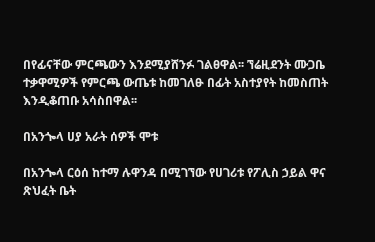በየፊናቸው ምርጫውን እንደሚያሸንፉ ገልፀዋል፡፡ ኘሬዚደንት ሙጋቤ ተቃዋሚዎች የምርጫ ውጤቱ ከመገለፁ በፊት አስተያየት ከመስጠት እንዲቆጠቡ አሳስበዋል፡፡

በአንጐላ ሀያ አራት ሰዎች ሞቱ

በአንጐላ ርዕሰ ከተማ ሉዋንዳ በሚገኘው የሀገሪቱ የፖሊስ ኃይል ዋና ጽህፈት ቤት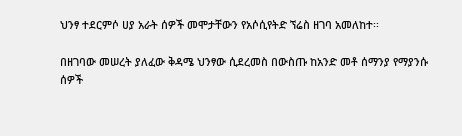ህንፃ ተደርምሶ ሀያ አራት ሰዎች መሞታቸውን የአሶሲየትድ ኘሬስ ዘገባ አመለከተ፡፡

በዘገባው መሠረት ያለፈው ቅዳሜ ህንፃው ሲደረመስ በውስጡ ከአንድ መቶ ሰማንያ የማያንሱ ሰዎች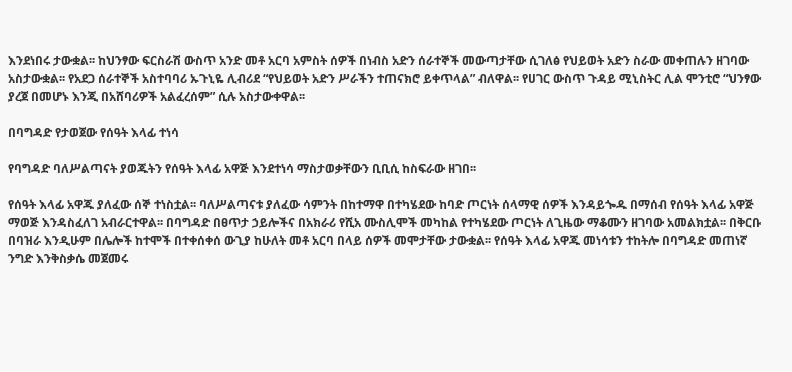እንደነበሩ ታውቋል፡፡ ከህንፃው ፍርስራሽ ውስጥ አንድ መቶ አርባ አምስት ሰዎች በነብስ አድን ሰራተኞች መውጣታቸው ሲገለፅ የህይወት አድን ስራው መቀጠሉን ዘገባው አስታውቋል፡፡ የአደጋ ሰራተኞች አስተባባሪ ኡጉኒዬ ሊብሪደ “የህይወት አድን ሥራችን ተጠናክሮ ይቀጥላል” ብለዋል፡፡ የሀገር ውስጥ ጉዳይ ሚኒስትር ሊል ሞንቲሮ “ህንፃው ያረጀ በመሆኑ እንጂ በአሸባሪዎች አልፈረሰም” ሲሉ አስታውቀዋል፡፡

በባግዳድ የታወጀው የሰዓት እላፊ ተነሳ

የባግዳድ ባለሥልጣናት ያወጁትን የሰዓት እላፊ አዋጅ እንደተነሳ ማስታወቃቸውን ቢቢሲ ከስፍራው ዘገበ፡፡

የሰዓት እላፊ አዋጁ ያለፈው ሰኞ ተነስቷል፡፡ ባለሥልጣናቱ ያለፈው ሳምንት በከተማዋ በተካሄደው ከባድ ጦርነት ሰላማዊ ሰዎች እንዳይጐዱ በማሰብ የሰዓት እላፊ አዋጅ ማወጅ እንዳስፈለገ አብራርተዋል፡፡ በባግዳድ በፀጥታ ኃይሎችና በአክራሪ የሺአ ሙስሊሞች መካከል የተካሄደው ጦርነት ለጊዜው ማቆሙን ዘገባው አመልክቷል፡፡ በቅርቡ በባዝራ እንዲሁም በሌሎች ከተሞች በተቀሰቀሰ ውጊያ ከሁለት መቶ አርባ በላይ ሰዎች መሞታቸው ታውቋል፡፡ የሰዓት እላፊ አዋጁ መነሳቱን ተከትሎ በባግዳድ መጠነኛ ንግድ እንቅስቃሴ መጀመሩ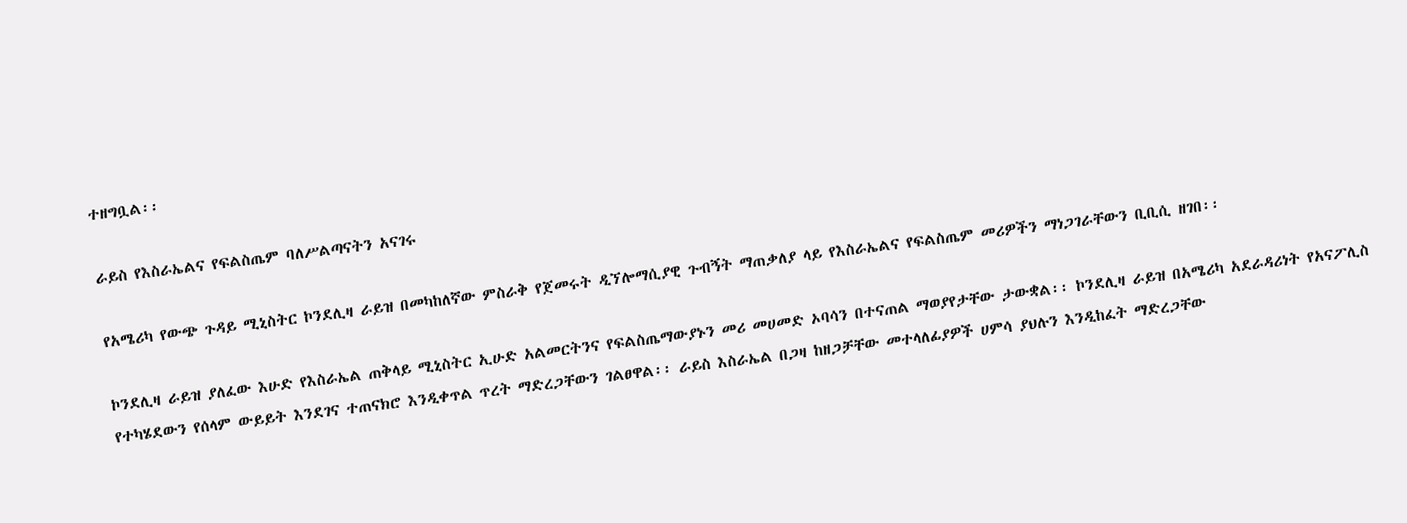ተዘግቧል፡፡

ራይስ የእስራኤልና የፍልስጤም ባለሥልጣናትን አናገሩ

የአሜሪካ የውጭ ጉዳይ ሚኒስትር ኮንደሊዛ ራይዝ በመካከለኛው ምስራቅ የጀመሩት ዲኘሎማሲያዊ ጉብኝት ማጠቃለያ ላይ የእስራኤልና የፍልስጤም መሪዎችን ማነጋገራቸውን ቢቢሲ ዘገበ፡፡

ኮንደሊዛ ራይዝ ያለፈው እሁድ የእስራኤል ጠቅላይ ሚኒስትር ኢሁድ አልመርትንና የፍልስጤማውያኑን መሪ መሀመድ ኦባሳን በተናጠል ማወያየታቸው ታውቋል፡፡ ኮንደሊዛ ራይዝ በአሜሪካ አደራዳሪነት የአናፖሊስ የተካሄደውን የሰላም ውይይት እንደገና ተጠናክሮ እንዲቀጥል ጥረት ማድረጋቸውን ገልፀዋል፡፡ ራይስ እስራኤል በጋዛ ከዘጋቻቸው መተላለፊያዎች ሀምሳ ያህሉን እንዲከፈት ማድረጋቸው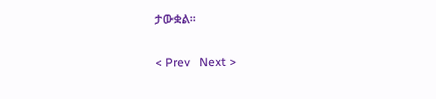ታውቋል፡፡

< Prev   Next >